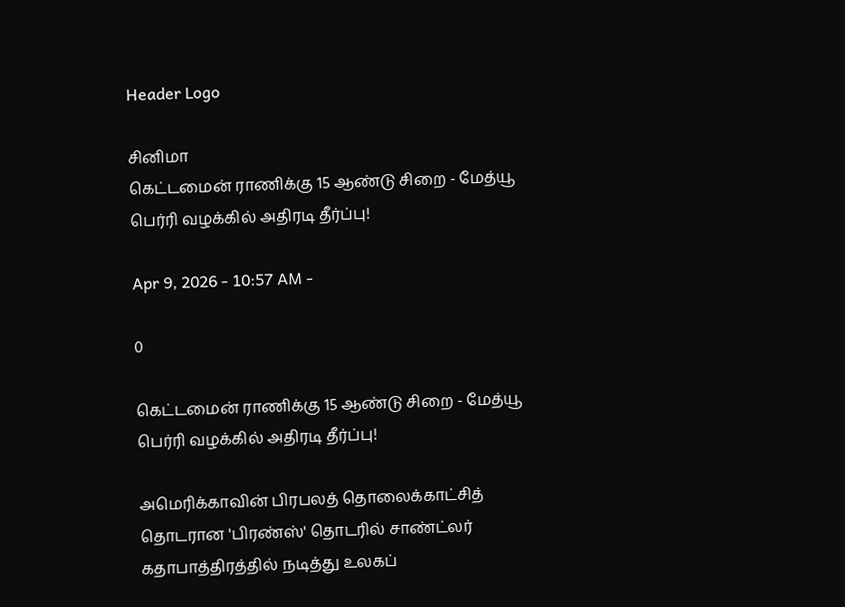Header Logo

சினிமா
கெட்டமைன் ராணிக்கு 15 ஆண்டு சிறை - மேத்யூ பெர்ரி வழக்கில் அதிரடி தீர்ப்பு!

Apr 9, 2026 - 10:57 AM -

0

கெட்டமைன் ராணிக்கு 15 ஆண்டு சிறை - மேத்யூ பெர்ரி வழக்கில் அதிரடி தீர்ப்பு!

அமெரிக்காவின் பிரபலத் தொலைக்காட்சித் தொடரான 'பிரண்ஸ்' தொடரில் சாண்ட்லர் கதாபாத்திரத்தில் நடித்து உலகப்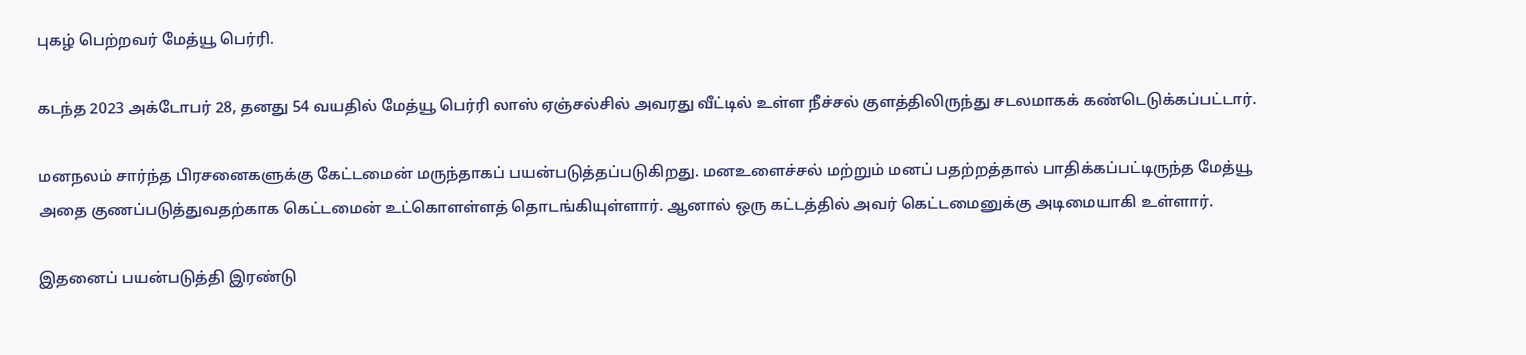புகழ் பெற்றவர் மேத்யூ பெர்ரி.

கடந்த 2023 அக்டோபர் 28, தனது 54 வயதில் மேத்யூ பெர்ரி லாஸ் ஏஞ்சல்சில் அவரது வீட்டில் உள்ள நீச்சல் குளத்திலிருந்து சடலமாகக் கண்டெடுக்கப்பட்டார்.

மனநலம் சார்ந்த பிரசனைகளுக்கு கேட்டமைன் மருந்தாகப் பயன்படுத்தப்படுகிறது. மனஉளைச்சல் மற்றும் மனப் பதற்றத்தால் பாதிக்கப்பட்டிருந்த மேத்யூ அதை குணப்படுத்துவதற்காக கெட்டமைன் உட்கொளள்ளத் தொடங்கியுள்ளார். ஆனால் ஒரு கட்டத்தில் அவர் கெட்டமைனுக்கு அடிமையாகி உள்ளார்.

இதனைப் பயன்படுத்தி இரண்டு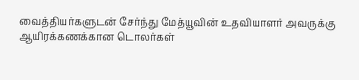வைத்தியர்களுடன் சேர்ந்து மேத்யூவின் உதவியாளர் அவருக்கு ஆயிரக்கணக்கான டொலர்கள்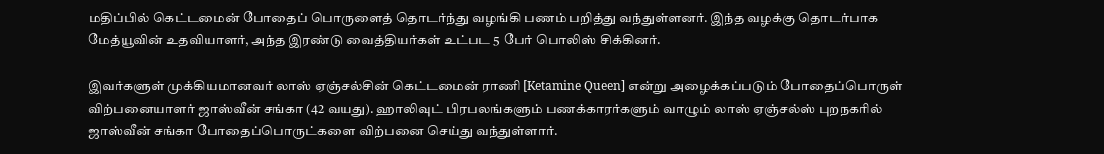மதிப்பில் கெட்டமைன் போதைப் பொருளைத் தொடர்ந்து வழங்கி பணம் பறித்து வந்துள்ளனர். இந்த வழக்கு தொடர்பாக மேத்யூவின் உதவியாளர், அந்த இரண்டு வைத்தியர்கள் உட்பட 5 பேர் பொலிஸ் சிக்கினர்.

இவர்களுள் முக்கியமானவர் லாஸ் ஏஞ்சல்சின் கெட்டமைன் ராணி [Ketamine Queen] என்று அழைக்கப்படும் போதைப்பொருள் விற்பனையாளர் ஜாஸ்வீன் சங்கா (42 வயது). ஹாலிவுட் பிரபலங்களும் பணக்காரர்களும் வாழும் லாஸ் ஏஞ்சல்ஸ் புறநகரில் ஜாஸ்வீன் சங்கா போதைப்பொருட்களை விற்பனை செய்து வந்துள்ளார்.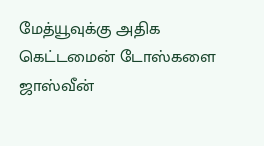மேத்யூவுக்கு அதிக கெட்டமைன் டோஸ்களை ஜாஸ்வீன்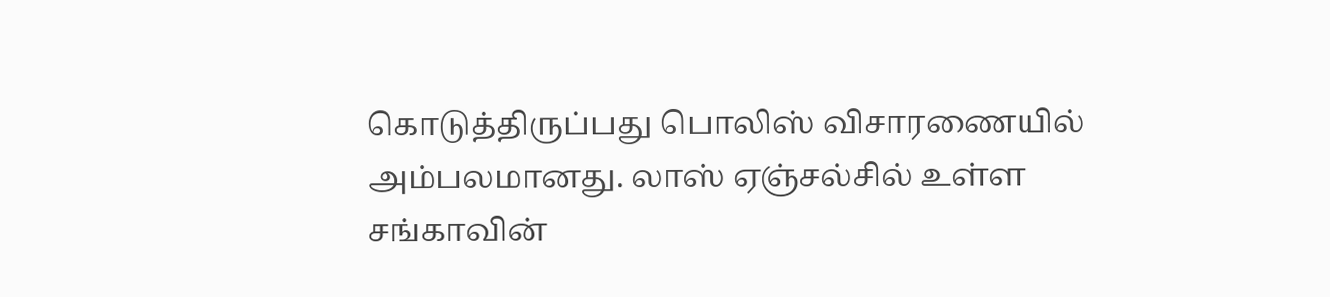கொடுத்திருப்பது பொலிஸ் விசாரணையில் அம்பலமானது. லாஸ் ஏஞ்சல்சில் உள்ள சங்காவின்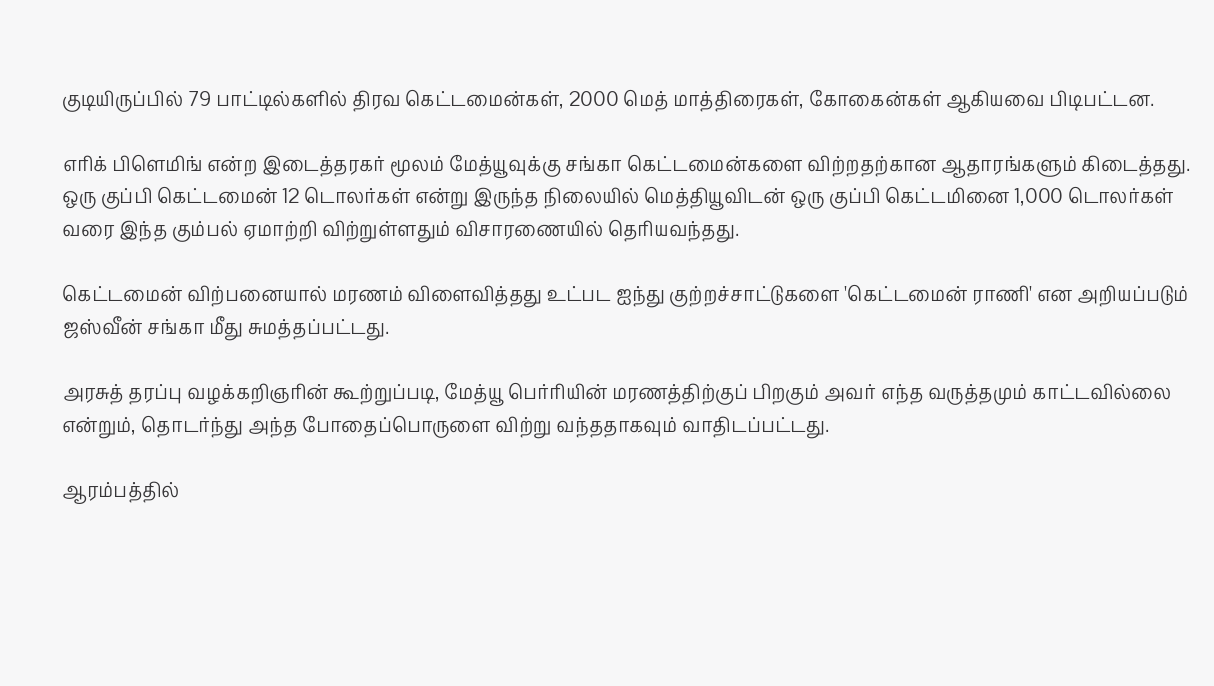குடியிருப்பில் 79 பாட்டில்களில் திரவ கெட்டமைன்கள், 2000 மெத் மாத்திரைகள், கோகைன்கள் ஆகியவை பிடிபட்டன.

எரிக் பிளெமிங் என்ற இடைத்தரகர் மூலம் மேத்யூவுக்கு சங்கா கெட்டமைன்களை விற்றதற்கான ஆதாரங்களும் கிடைத்தது. ஒரு குப்பி கெட்டமைன் 12 டொலர்கள் என்று இருந்த நிலையில் மெத்தியூவிடன் ஒரு குப்பி கெட்டமினை 1,000 டொலர்கள் வரை இந்த கும்பல் ஏமாற்றி விற்றுள்ளதும் விசாரணையில் தெரியவந்தது.

கெட்டமைன் விற்பனையால் மரணம் விளைவித்தது உட்பட ஐந்து குற்றச்சாட்டுகளை 'கெட்டமைன் ராணி' என அறியப்படும் ஜஸ்வீன் சங்கா மீது சுமத்தப்பட்டது.

அரசுத் தரப்பு வழக்கறிஞரின் கூற்றுப்படி, மேத்யூ பெர்ரியின் மரணத்திற்குப் பிறகும் அவர் எந்த வருத்தமும் காட்டவில்லை என்றும், தொடர்ந்து அந்த போதைப்பொருளை விற்று வந்ததாகவும் வாதிடப்பட்டது.

ஆரம்பத்தில்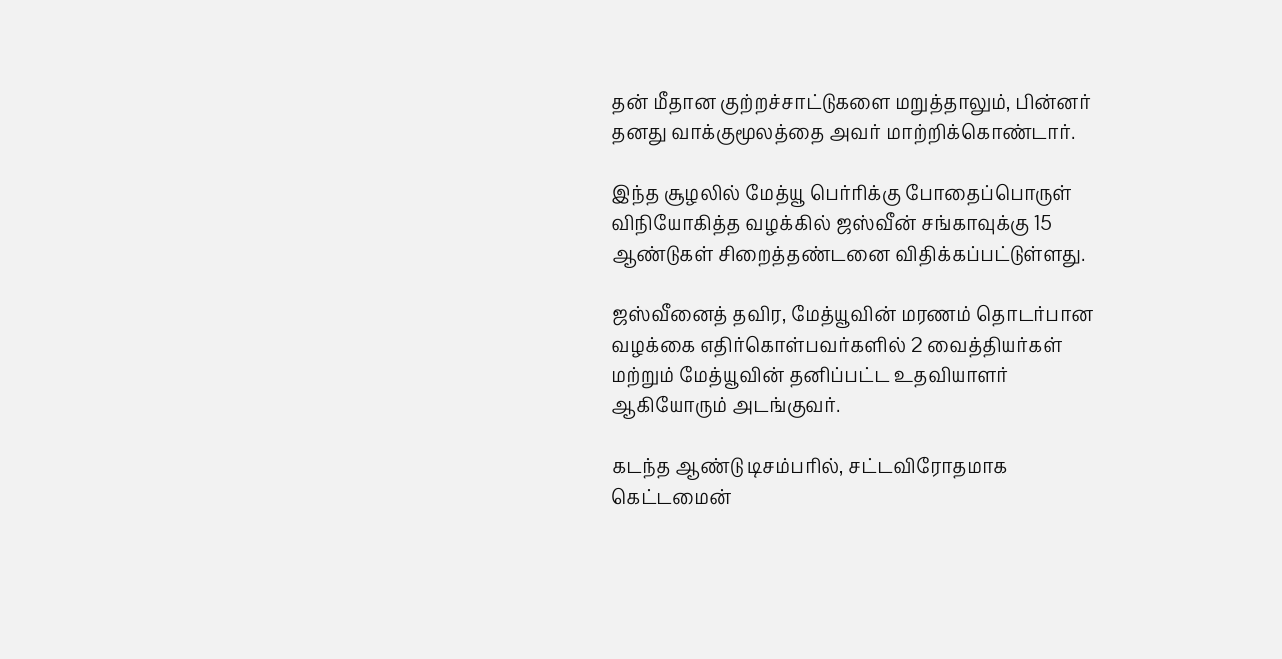தன் மீதான குற்றச்சாட்டுகளை மறுத்தாலும், பின்னர் தனது வாக்குமூலத்தை அவர் மாற்றிக்கொண்டார்.

இந்த சூழலில் மேத்யூ பெர்ரிக்கு போதைப்பொருள் விநியோகித்த வழக்கில் ஜஸ்வீன் சங்காவுக்கு 15 ஆண்டுகள் சிறைத்தண்டனை விதிக்கப்பட்டுள்ளது.

ஜஸ்வீனைத் தவிர, மேத்யூவின் மரணம் தொடர்பான வழக்கை எதிர்கொள்பவர்களில் 2 வைத்தியர்கள் மற்றும் மேத்யூவின் தனிப்பட்ட உதவியாளர் ஆகியோரும் அடங்குவர்.

கடந்த ஆண்டு டிசம்பரில், சட்டவிரோதமாக கெட்டமைன்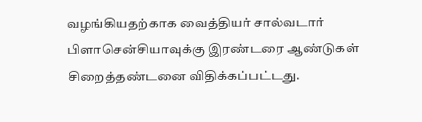வழங்கியதற்காக வைத்தியர் சால்வடார் பிளாசென்சியாவுக்கு இரண்டரை ஆண்டுகள் சிறைத்தண்டனை விதிக்கப்பட்டது.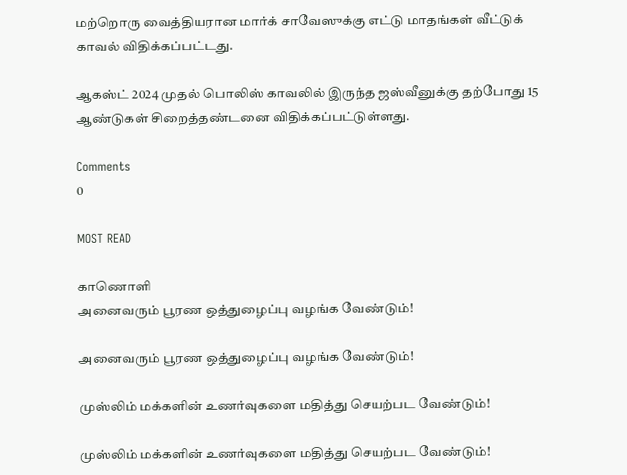மற்றொரு வைத்தியரான மார்க் சாவேஸுக்கு எட்டு மாதங்கள் வீட்டுக் காவல் விதிக்கப்பட்டது.

ஆகஸ்ட் 2024 முதல் பொலிஸ் காவலில் இருந்த ஜஸ்வீனுக்கு தற்போது 15 ஆண்டுகள் சிறைத்தண்டனை விதிக்கப்பட்டுள்ளது.

Comments
0

MOST READ

காணொளி
அனைவரும் பூரண ஒத்துழைப்பு வழங்க வேண்டும்!

அனைவரும் பூரண ஒத்துழைப்பு வழங்க வேண்டும்!

முஸ்லிம் மக்களின் உணர்வுகளை மதித்து செயற்பட வேண்டும்!

முஸ்லிம் மக்களின் உணர்வுகளை மதித்து செயற்பட வேண்டும்!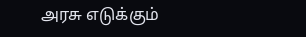அரசு எடுக்கும்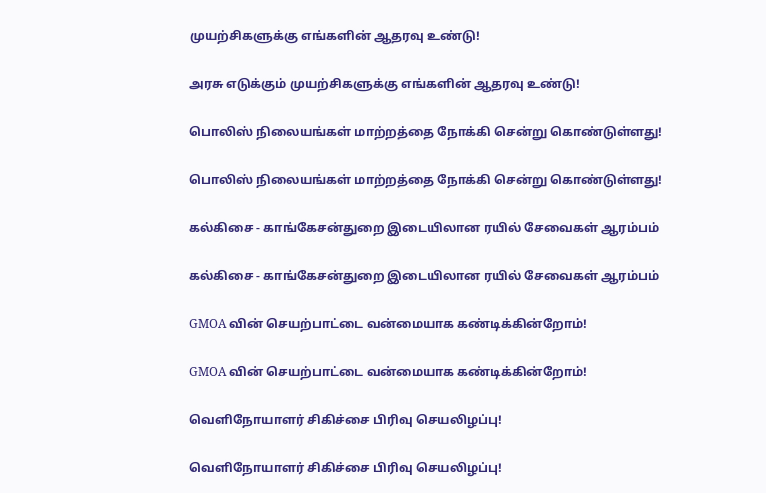முயற்சிகளுக்கு எங்களின் ஆதரவு உண்டு!

அரசு எடுக்கும் முயற்சிகளுக்கு எங்களின் ஆதரவு உண்டு!

பொலிஸ் நிலையங்கள் மாற்றத்தை நோக்கி சென்று கொண்டுள்ளது!

பொலிஸ் நிலையங்கள் மாற்றத்தை நோக்கி சென்று கொண்டுள்ளது!

கல்கிசை - காங்கேசன்துறை இடையிலான ரயில் சேவைகள் ஆரம்பம்

கல்கிசை - காங்கேசன்துறை இடையிலான ரயில் சேவைகள் ஆரம்பம்

GMOA வின் செயற்பாட்டை வன்மையாக கண்டிக்கின்றோம்!

GMOA வின் செயற்பாட்டை வன்மையாக கண்டிக்கின்றோம்!

வெளிநோயாளர் சிகிச்சை பிரிவு செயலிழப்பு!

வெளிநோயாளர் சிகிச்சை பிரிவு செயலிழப்பு!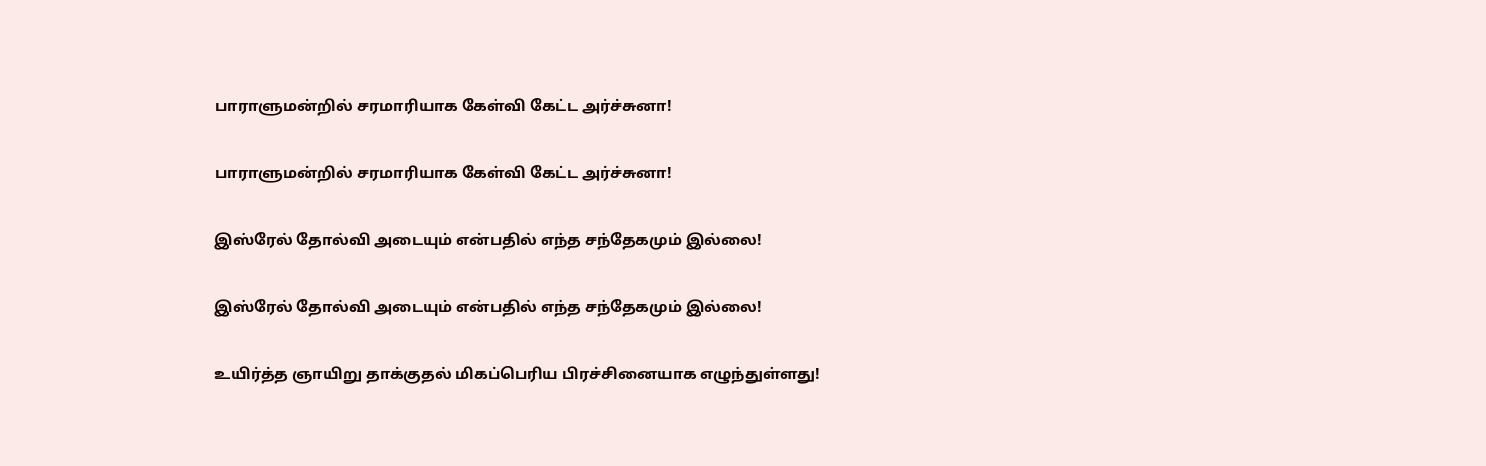பாராளுமன்றில் சரமாரியாக கேள்வி கேட்ட அர்ச்சுனா!

பாராளுமன்றில் சரமாரியாக கேள்வி கேட்ட அர்ச்சுனா!

இஸ்ரேல் தோல்வி அடையும் என்பதில் எந்த சந்தேகமும் இல்லை!

இஸ்ரேல் தோல்வி அடையும் என்பதில் எந்த சந்தேகமும் இல்லை!

உயிர்த்த ஞாயிறு தாக்குதல் மிகப்பெரிய பிரச்சினையாக எழுந்துள்ளது!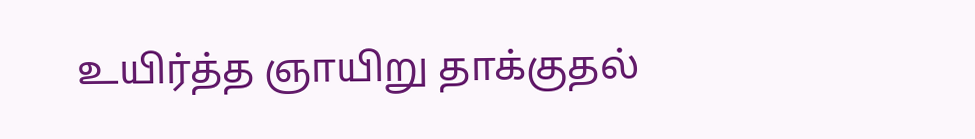உயிர்த்த ஞாயிறு தாக்குதல்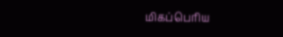மிகப்பெரிய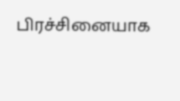பிரச்சினையாக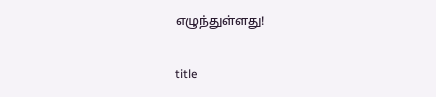எழுந்துள்ளது!

title